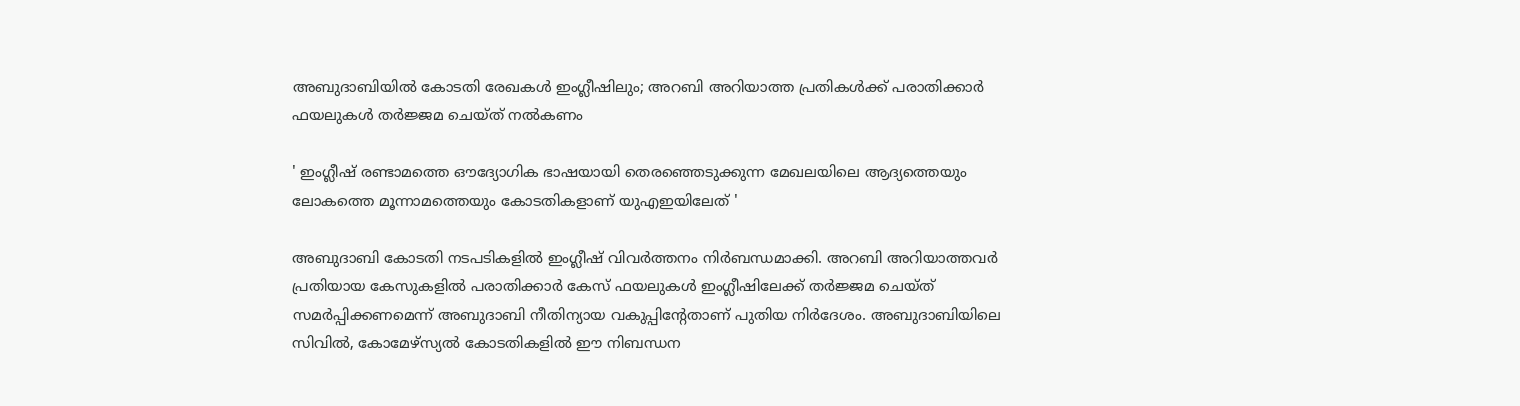അബുദാബിയില്‍ കോടതി രേഖകള്‍ ഇംഗ്ലീഷിലും; അറബി അറിയാത്ത പ്രതികള്‍ക്ക് പരാതിക്കാര്‍ ഫയലുകള്‍ തര്‍ജ്ജമ ചെയ്ത് നല്‍കണം

' ഇംഗ്ലീഷ് രണ്ടാമത്തെ ഔദ്യോഗിക ഭാഷയായി തെരഞ്ഞെടുക്കുന്ന മേഖലയിലെ ആദ്യത്തെയും ലോകത്തെ മൂന്നാമത്തെയും കോടതികളാണ് യുഎഇയിലേത്‌ '

അബുദാബി കോടതി നടപടികളില്‍ ഇംഗ്ലീഷ് വിവര്‍ത്തനം നിര്‍ബന്ധമാക്കി. അറബി അറിയാത്തവര്‍ പ്രതിയായ കേസുകളില്‍ പരാതിക്കാര്‍ കേസ് ഫയലുകള്‍ ഇംഗ്ലീഷിലേക്ക് തര്‍ജ്ജമ ചെയ്ത് സമര്‍പ്പിക്കണമെന്ന് അബുദാബി നീതിന്യായ വകുപ്പിന്റേതാണ് പുതിയ നിര്‍ദേശം. അബുദാബിയിലെ സിവില്‍, കോമേഴ്സ്യല്‍ കോടതികളില്‍ ഈ നിബന്ധന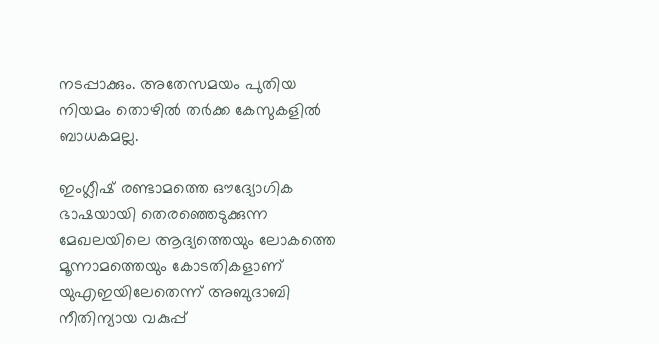നടപ്പാക്കും. അതേസമയം പുതിയ നിയമം തൊഴില്‍ തര്‍ക്ക കേസുകളില്‍ ബാധകമല്ല.

ഇംഗ്ലീഷ് രണ്ടാമത്തെ ഔദ്യോഗിക ഭാഷയായി തെരഞ്ഞെടുക്കുന്ന മേഖലയിലെ ആദ്യത്തെയും ലോകത്തെ മൂന്നാമത്തെയും കോടതികളാണ് യുഎഇയിലേതെന്ന് അബുദാബി നീതിന്യായ വകുപ്പ്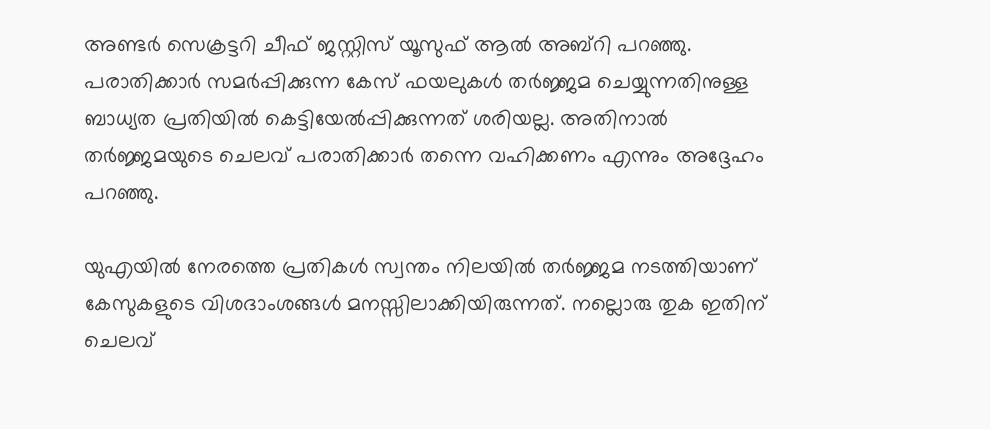അണ്ടര്‍ സെക്രട്ടറി ചീഫ് ജസ്റ്റിസ് യൂസുഫ് ആല്‍ അബ്റി പറഞ്ഞു. പരാതിക്കാര്‍ സമര്‍പ്പിക്കുന്ന കേസ് ഫയലുകള്‍ തര്‍ജ്ജമ ചെയ്യുന്നതിനുള്ള ബാധ്യത പ്രതിയില്‍ കെട്ടിയേല്‍പ്പിക്കുന്നത് ശരിയല്ല. അതിനാല്‍ തര്‍ജ്ജമയുടെ ചെലവ് പരാതിക്കാര്‍ തന്നെ വഹിക്കണം എന്നും അദ്ദേഹം പറഞ്ഞു.

യുഎയില്‍ നേരത്തെ പ്രതികള്‍ സ്വന്തം നിലയില്‍ തര്‍ജ്ജമ നടത്തിയാണ് കേസുകളുടെ വിശദാംശങ്ങള്‍ മനസ്സിലാക്കിയിരുന്നത്. നല്ലൊരു തുക ഇതിന് ചെലവ്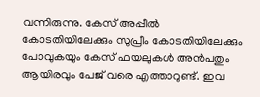വന്നിരുന്നു. കേസ് അപ്പീല്‍ കോടതിയിലേക്കും സുപ്രീം കോടതിയിലേക്കും പോവുകയും കേസ് ഫയലുകള്‍ അന്‍പതും ആയിരവും പേജ് വരെ എത്താറുണ്ട്. ഇവ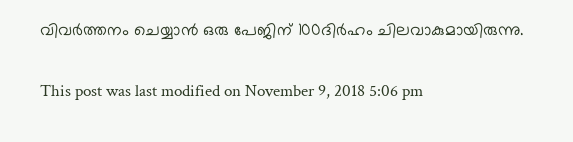വിവര്‍ത്തനം ചെയ്യാന്‍ ഒരു പേജിന് 100ദിര്‍ഹം ചിലവാകുമായിരുന്നു.

This post was last modified on November 9, 2018 5:06 pm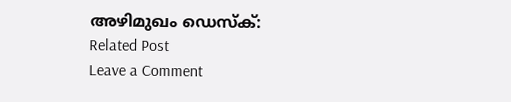അഴിമുഖം ഡെസ്ക്:
Related Post
Leave a Comment